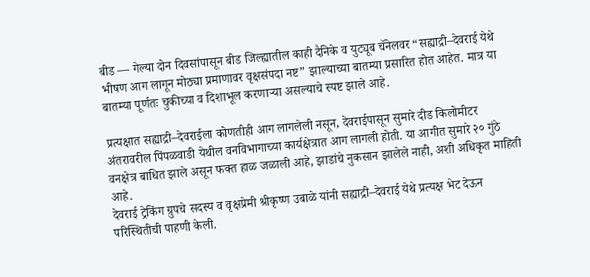बीड — गेल्या दोन दिवसांपासून बीड जिल्ह्यातील काही दैनिके व युट्यूब चॅनेलवर “सह्याद्री–देवराई येथे भीषण आग लागून मोठ्या प्रमाणावर वृक्षसंपदा नष्ट” झाल्याच्या बातम्या प्रसारित होत आहेत. मात्र या बातम्या पूर्णतः चुकीच्या व दिशाभूल करणाऱ्या असल्याचे स्पष्ट झाले आहे.

प्रत्यक्षात सह्याद्री–देवराईला कोणतीही आग लागलेली नसून, देवराईपासून सुमारे दीड किलोमीटर अंतरावरील पिंपळवाडी येथील वनविभागाच्या कार्यक्षेत्रात आग लागली होती. या आगीत सुमारे २० गुंठे वनक्षेत्र बाधित झाले असून फक्त हाळ जळाली आहे, झाडांचे नुकसान झालेले नाही, अशी अधिकृत माहिती आहे.
देवराई ट्रेकिंग ग्रुपचे सदस्य व वृक्षप्रेमी श्रीकृष्ण उबाळे यांनी सह्याद्री–देवराई येथे प्रत्यक्ष भेट देऊन परिस्थितीची पाहणी केली.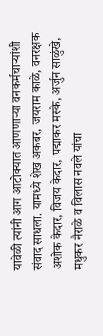यावेळी त्यांनी आग आटोक्यात आणणाऱ्या वनकर्मचाऱ्यांशी संवाद साधला. यामध्ये शेख अकबर, जयराम काळे, वनरक्षक अशोक केदार, विजय केदार, पद्माकर मस्के, अर्जुन साळुंखे, मधुकर नैराळे व विलास नवले यांचा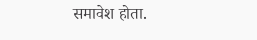समावेश होता.